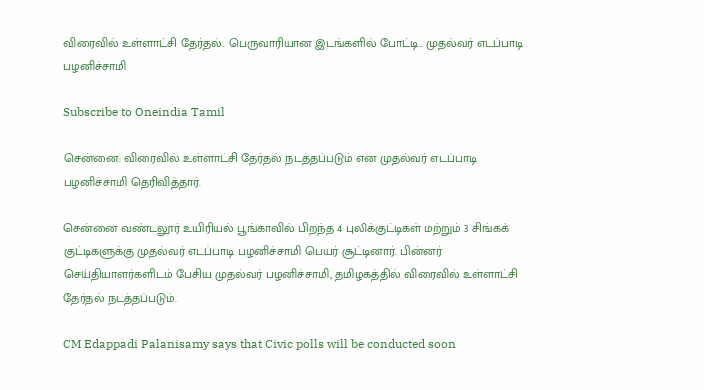விரைவில் உள்ளாட்சி தேர்தல்.. பெருவாரியான இடங்களில் போட்டி.. முதல்வர் எடப்பாடி பழனிச்சாமி

Subscribe to Oneindia Tamil

சென்னை: விரைவில் உள்ளாட்சி தேர்தல் நடத்தப்படும் என முதல்வர் எடப்பாடி பழனிச்சாமி தெரிவித்தார்.

சென்னை வண்டலூர் உயிரியல் பூங்காவில் பிறந்த 4 புலிக்குட்டிகள் மற்றும் 3 சிங்கக் குட்டிகளுக்கு முதல்வர் எடப்பாடி பழனிச்சாமி பெயர் சூட்டினார். பின்னர் செய்தியாளர்களிடம் பேசிய முதல்வர் பழனிச்சாமி, தமிழகத்தில் விரைவில் உள்ளாட்சி தேர்தல் நடத்தப்படும்.

CM Edappadi Palanisamy says that Civic polls will be conducted soon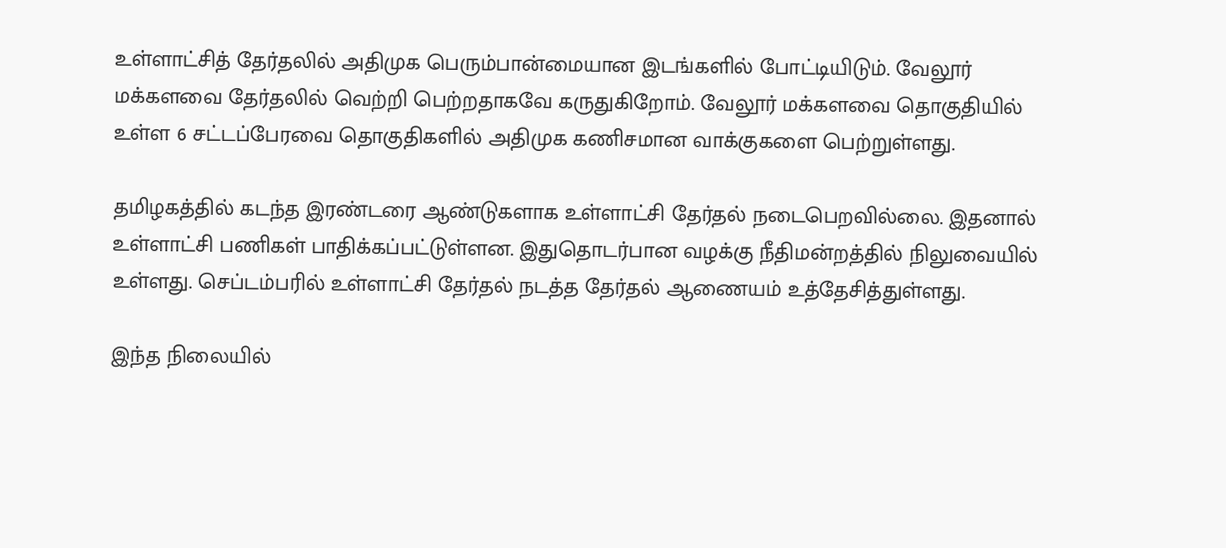உள்ளாட்சித் தேர்தலில் அதிமுக பெரும்பான்மையான இடங்களில் போட்டியிடும். வேலூர் மக்களவை தேர்தலில் வெற்றி பெற்றதாகவே கருதுகிறோம். வேலூர் மக்களவை தொகுதியில் உள்ள 6 சட்டப்பேரவை தொகுதிகளில் அதிமுக கணிசமான வாக்குகளை பெற்றுள்ளது.

தமிழகத்தில் கடந்த இரண்டரை ஆண்டுகளாக உள்ளாட்சி தேர்தல் நடைபெறவில்லை. இதனால் உள்ளாட்சி பணிகள் பாதிக்கப்பட்டுள்ளன. இதுதொடர்பான வழக்கு நீதிமன்றத்தில் நிலுவையில் உள்ளது. செப்டம்பரில் உள்ளாட்சி தேர்தல் நடத்த தேர்தல் ஆணையம் உத்தேசித்துள்ளது.

இந்த நிலையில்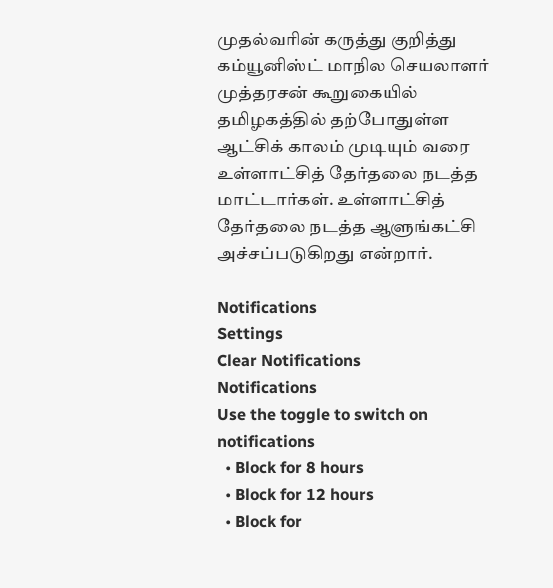முதல்வரின் கருத்து குறித்து கம்யூனிஸ்ட் மாநில செயலாளர் முத்தரசன் கூறுகையில் தமிழகத்தில் தற்போதுள்ள ஆட்சிக் காலம் முடியும் வரை உள்ளாட்சித் தேர்தலை நடத்த மாட்டார்கள். உள்ளாட்சித் தேர்தலை நடத்த ஆளுங்கட்சி அச்சப்படுகிறது என்றார்.

Notifications
Settings
Clear Notifications
Notifications
Use the toggle to switch on notifications
  • Block for 8 hours
  • Block for 12 hours
  • Block for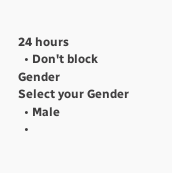24 hours
  • Don't block
Gender
Select your Gender
  • Male
  •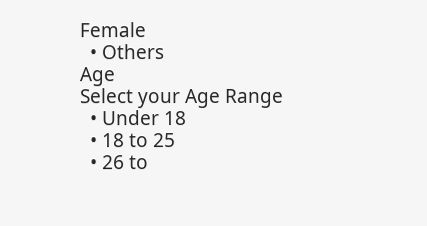Female
  • Others
Age
Select your Age Range
  • Under 18
  • 18 to 25
  • 26 to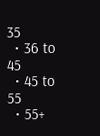35
  • 36 to 45
  • 45 to 55
  • 55+